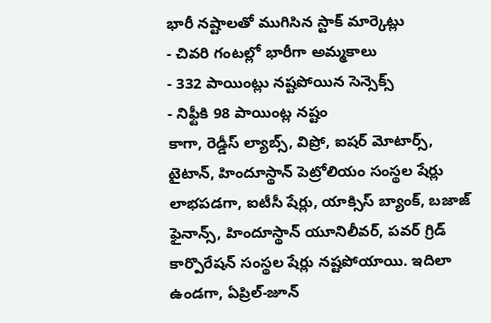భారీ నష్టాలతో ముగిసిన స్టాక్ మార్కెట్లు
- చివరి గంటల్లో భారీగా అమ్మకాలు
- 332 పాయింట్లు నష్టపోయిన సెన్సెక్స్
- నిఫ్టీకి 98 పాయింట్ల నష్టం
కాగా, రెడ్డీస్ ల్యాబ్స్, విప్రో, ఐషర్ మోటార్స్, టైటాన్, హిందూస్థాన్ పెట్రోలియం సంస్థల షేర్లు లాభపడగా, ఐటీసీ షేర్లు, యాక్సిస్ బ్యాంక్, బజాజ్ ఫైనాన్స్, హిందూస్థాన్ యూనిలీవర్, పవర్ గ్రిడ్ కార్పొరేషన్ సంస్థల షేర్లు నష్టపోయాయి. ఇదిలా ఉండగా, ఏప్రిల్-జూన్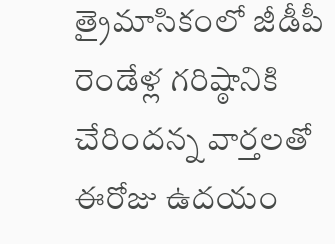త్రైమాసికంలో జీడీపీ రెండేళ్ల గరిష్ఠానికి చేరిందన్న వార్తలతో ఈరోజు ఉదయం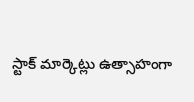స్టాక్ మార్కెట్లు ఉత్సాహంగా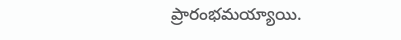ప్రారంభమయ్యాయి.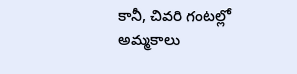కానీ, చివరి గంటల్లో అమ్మకాలు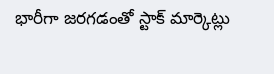భారీగా జరగడంతో స్టాక్ మార్కెట్లు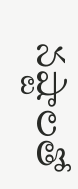నష్టాలతో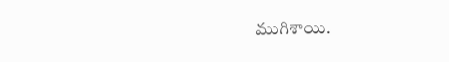ముగిశాయి.